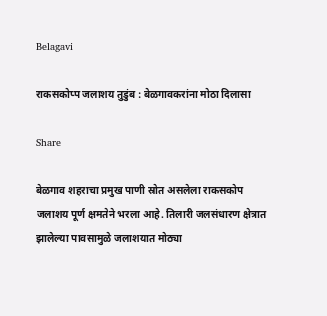Belagavi

राकसकोप्प जलाशय तुडुंब : बेळगावकरांना मोठा दिलासा

Share

बेळगाव शहराचा प्रमुख पाणी स्रोत असलेला राकसकोप जलाशय पूर्ण क्षमतेने भरला आहे. तिलारी जलसंधारण क्षेत्रात झालेल्या पावसामुळे जलाशयात मोठ्या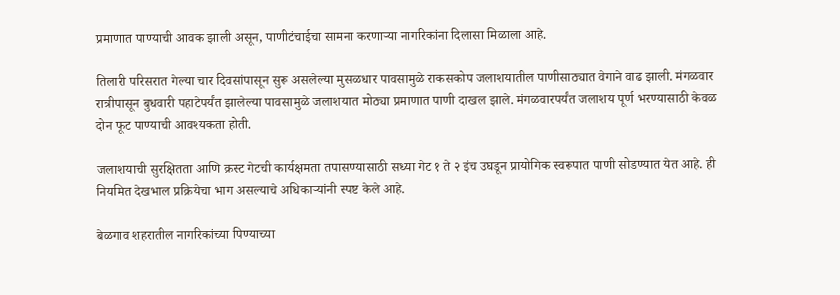प्रमाणात पाण्याची आवक झाली असून, पाणीटंचाईचा सामना करणाऱ्या नागरिकांना दिलासा मिळाला आहे.

तिलारी परिसरात गेल्या चार दिवसांपासून सुरू असलेल्या मुसळधार पावसामुळे राकसकोप जलाशयातील पाणीसाठ्यात वेगाने वाढ झाली. मंगळवार रात्रीपासून बुधवारी पहाटेपर्यंत झालेल्या पावसामुळे जलाशयात मोठ्या प्रमाणात पाणी दाखल झाले. मंगळवारपर्यंत जलाशय पूर्ण भरण्यासाठी केवळ दोन फूट पाण्याची आवश्यकता होती.

जलाशयाची सुरक्षितता आणि क्रस्ट गेटची कार्यक्षमता तपासण्यासाठी सध्या गेट १ ते २ इंच उघडून प्रायोगिक स्वरूपात पाणी सोडण्यात येत आहे. ही नियमित देखभाल प्रक्रियेचा भाग असल्याचे अधिकाऱ्यांनी स्पष्ट केले आहे.

बेळगाव शहरातील नागरिकांच्या पिण्याच्या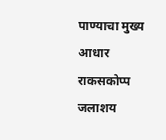पाण्याचा मुख्य आधार राकसकोप्प जलाशय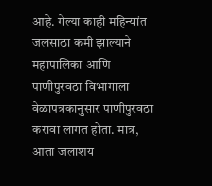आहे. गेल्या काही महिन्यांत जलसाठा कमी झाल्याने महापालिका आणि पाणीपुरवठा विभागाला वेळापत्रकानुसार पाणीपुरवठा करावा लागत होता. मात्र, आता जलाशय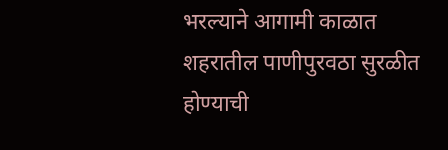भरल्याने आगामी काळात शहरातील पाणीपुरवठा सुरळीत होण्याची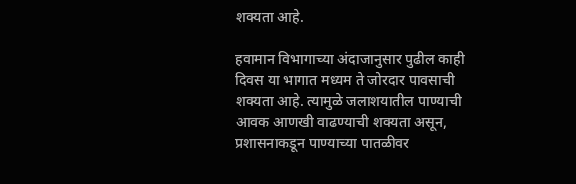शक्यता आहे.

हवामान विभागाच्या अंदाजानुसार पुढील काही दिवस या भागात मध्यम ते जोरदार पावसाची शक्यता आहे. त्यामुळे जलाशयातील पाण्याची आवक आणखी वाढण्याची शक्यता असून, प्रशासनाकडून पाण्याच्या पातळीवर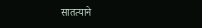सातत्याने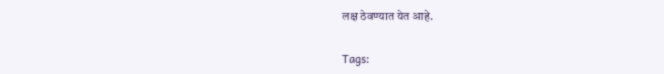लक्ष ठेवण्यात येत आहे.

Tags: